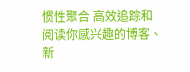惯性聚合 高效追踪和阅读你感兴趣的博客、新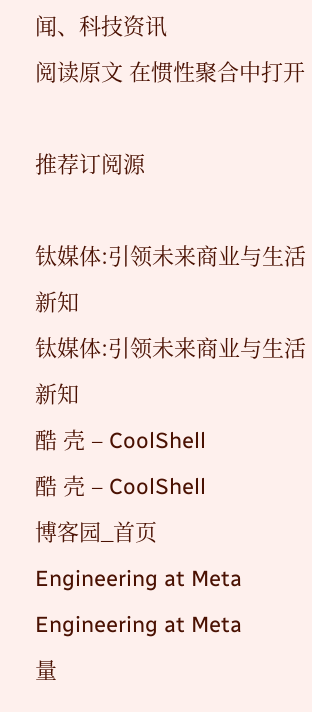闻、科技资讯
阅读原文 在惯性聚合中打开

推荐订阅源

钛媒体:引领未来商业与生活新知
钛媒体:引领未来商业与生活新知
酷 壳 – CoolShell
酷 壳 – CoolShell
博客园_首页
Engineering at Meta
Engineering at Meta
量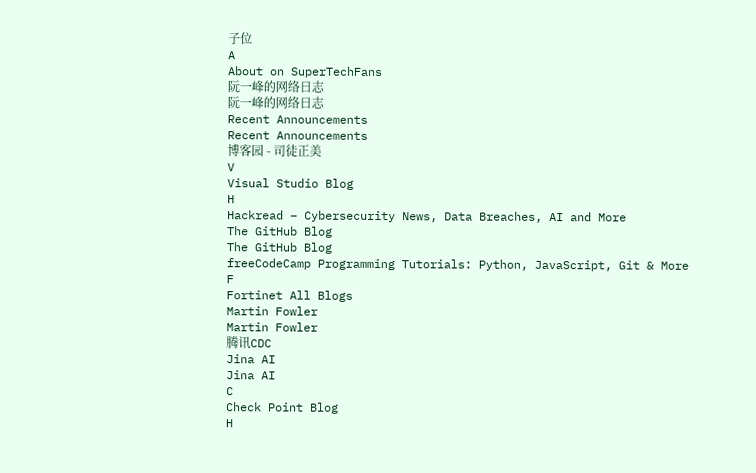子位
A
About on SuperTechFans
阮一峰的网络日志
阮一峰的网络日志
Recent Announcements
Recent Announcements
博客园 - 司徒正美
V
Visual Studio Blog
H
Hackread – Cybersecurity News, Data Breaches, AI and More
The GitHub Blog
The GitHub Blog
freeCodeCamp Programming Tutorials: Python, JavaScript, Git & More
F
Fortinet All Blogs
Martin Fowler
Martin Fowler
腾讯CDC
Jina AI
Jina AI
C
Check Point Blog
H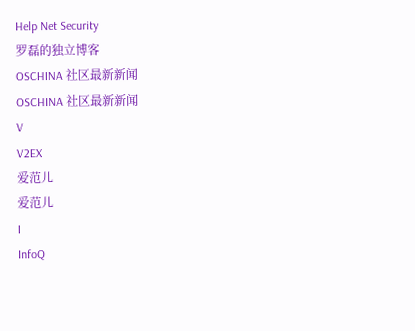Help Net Security
罗磊的独立博客
OSCHINA 社区最新新闻
OSCHINA 社区最新新闻
V
V2EX
爱范儿
爱范儿
I
InfoQ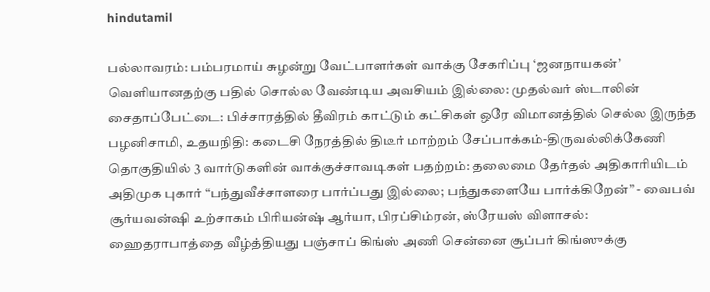hindutamil

பல்லாவரம்: பம்பரமாய் சுழன்று வேட்பாளர்கள் வாக்கு சேகரிப்பு ‘ஜனநாயகன்’ வெளியானதற்கு பதில் சொல்ல வேண்டிய அவசியம் இல்லை: முதல்வர் ஸ்டாலின் சைதாப்பேட்டை: பிச்சாரத்தில் தீவிரம் காட்டும் கட்சிகள் ஒரே விமானத்தில் செல்ல இருந்த பழனிசாமி, உதயநிதி: கடைசி நேரத்தில் திடீர் மாற்றம் சேப்பாக்கம்-திருவல்லிக்கேணி தொகுதியில் 3 வார்டுகளின் வாக்குச்சாவடிகள் பதற்றம்: தலைமை தேர்தல் அதிகாரியிடம் அதிமுக புகார் “பந்துவீச்சாளரை பார்ப்பது இல்லை; பந்துகளையே பார்க்கிறேன்” - வைபவ் சூர்யவன்ஷி உற்சாகம் பிரியன்ஷ் ஆர்யா, பிரப்சிம்ரன், ஸ்ரேயஸ் விளாசல்: ஹைதராபாத்தை வீழ்த்தியது பஞ்சாப் கிங்ஸ் அணி சென்னை சூப்பர் கிங்ஸுக்கு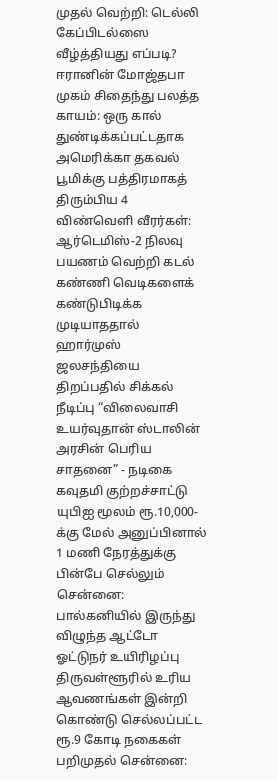முதல் வெற்றி: டெல்லி கேப்பிடல்ஸை வீழ்த்தியது எப்படி? ஈரானின் மோஜ்தபா முகம் சிதைந்து பலத்த காயம்: ஒரு கால் துண்டிக்கப்பட்டதாக அமெரிக்கா தகவல் பூமிக்கு பத்திரமாகத் திரும்பிய 4 விண்வெளி வீரர்கள்: ஆர்டெமிஸ்-2 நிலவு பயணம் வெற்றி கடல் கண்ணி வெடிகளைக் கண்டுபிடிக்க முடியாததால் ஹார்முஸ் ஜலசந்தியை திறப்பதில் சிக்கல் நீடிப்பு “விலைவாசி உயர்வுதான் ஸ்டாலின் அரசின் பெரிய சாதனை” - நடிகை கவுதமி குற்றச்சாட்டு யுபிஐ மூலம் ரூ.10,000-க்கு மேல் அனுப்பினால் 1 மணி நேரத்துக்கு பின்பே செல்லும் சென்னை: பால்கனியில் இருந்து விழுந்த ஆட்டோ ஓட்டுநர் உயிரிழப்பு திருவள்ளூரில் உரிய ஆவணங்கள் இன்றி கொண்டு செல்லப்பட்ட ரூ.9 கோடி நகைகள் பறிமுதல் சென்னை: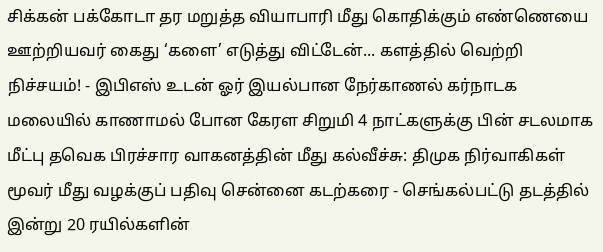சிக்கன் பக்கோடா தர மறுத்த வியாபாரி மீது கொதிக்கும் எண்ணெயை ஊற்றியவர் கைது ‘களை’ எடுத்து விட்டேன்... களத்தில் வெற்றி நிச்சயம்! - இபிஎஸ் உடன் ஓர் இயல்பான நேர்காணல் கர்நாடக மலையில் காணாமல் போன கேரள சிறுமி 4 நாட்களுக்கு பின் சடலமாக மீட்பு தவெக பிரச்சார வாகனத்தின் மீது கல்வீச்சு: திமுக நிர்வாகிகள் மூவர் மீது வழக்குப் பதிவு சென்னை கடற்கரை - செங்கல்பட்டு தடத்தில் இன்று 20 ரயில்களின்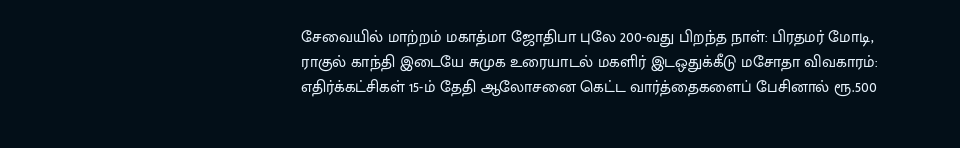சேவையில் மாற்றம் மகாத்மா ஜோதிபா புலே 200-வது பிறந்த நாள்: பிரதமர் மோடி, ராகுல் காந்தி இடையே சுமுக உரையாடல் மகளிர் இடஒதுக்கீடு மசோதா விவகாரம்: எதிர்க்கட்சிகள் 15-ம் தேதி ஆலோசனை கெட்ட வார்த்தைகளைப் பேசினால் ரூ.500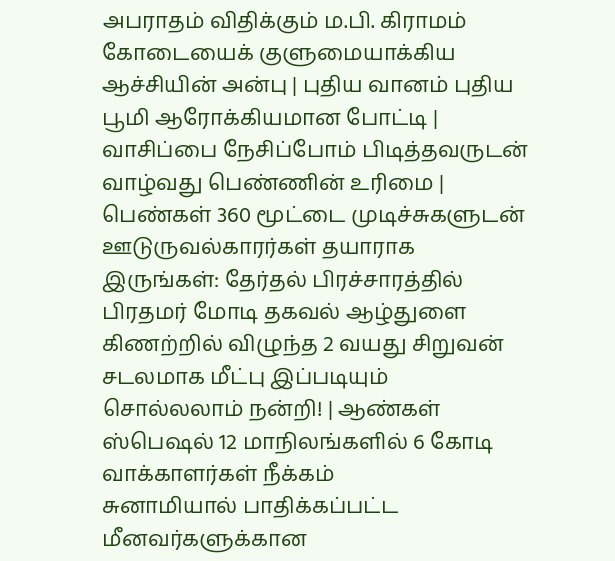அபராதம் விதிக்கும் ம.பி. கிராமம் கோடையைக் குளுமையாக்கிய ஆச்சியின் அன்பு | புதிய வானம் புதிய பூமி ஆரோக்கியமான போட்டி | வாசிப்பை நேசிப்போம் பிடித்தவருடன் வாழ்வது பெண்ணின் உரிமை | பெண்கள் 360 மூட்டை முடிச்சுகளுடன் ஊடுருவல்காரர்கள் தயாராக இருங்கள்: தேர்தல் பிரச்சாரத்தில் பிரதமர் மோடி தகவல் ஆழ்துளை கிணற்றில் விழுந்த 2 வயது சிறுவன் சடலமாக மீட்பு இப்படியும் சொல்லலாம் நன்றி! | ஆண்கள் ஸ்பெஷல் 12 மாநிலங்களில் 6 கோடி வாக்காளர்கள் நீக்கம்
சுனாமியால் பாதிக்கப்பட்ட மீனவர்களுக்கான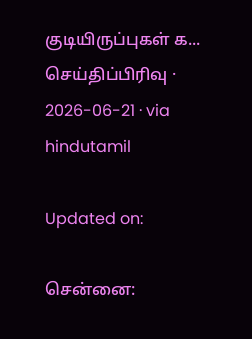குடியிருப்புகள் க...
செய்திப்பிரிவு · 2026-06-21 · via hindutamil

Updated on:

சென்னை: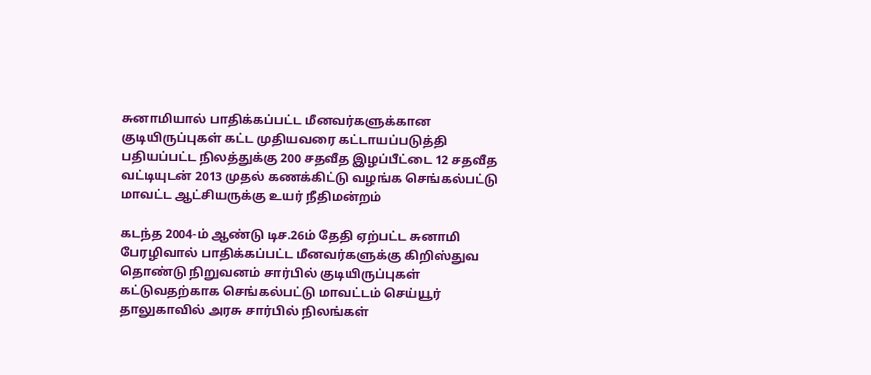சுனாமியால் பாதிக்கப்பட்ட மீனவர்களுக்கான குடியிருப்புகள் கட்ட முதியவரை கட்டாயப்படுத்தி பதியப்பட்ட நிலத்துக்கு 200 சதவீத இழப்பீட்டை 12 சதவீத வட்டியுடன் 2013 முதல் கணக்கிட்டு வழங்க செங்கல்பட்டு மாவட்ட ஆட்சியருக்கு உயர் நீதிமன்றம்

கடந்த 2004-ம் ஆண்டு டிச.26ம் தேதி ஏற்பட்ட சுனாமி பேரழிவால் பாதிக்கப்பட்ட மீனவர்களுக்கு கிறிஸ்துவ தொண்டு நிறுவனம் சார்பில் குடியிருப்புகள் கட்டுவதற்காக செங்கல்பட்டு மாவட்டம் செய்யூர் தாலுகாவில் அரசு சார்பில் நிலங்கள்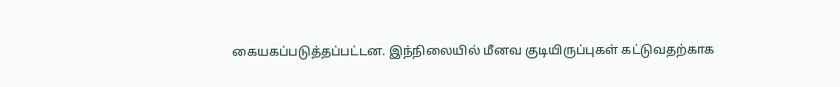கையகப்படுத்தப்பட்டன. இந்நிலையில் மீனவ குடியிருப்புகள் கட்டுவதற்காக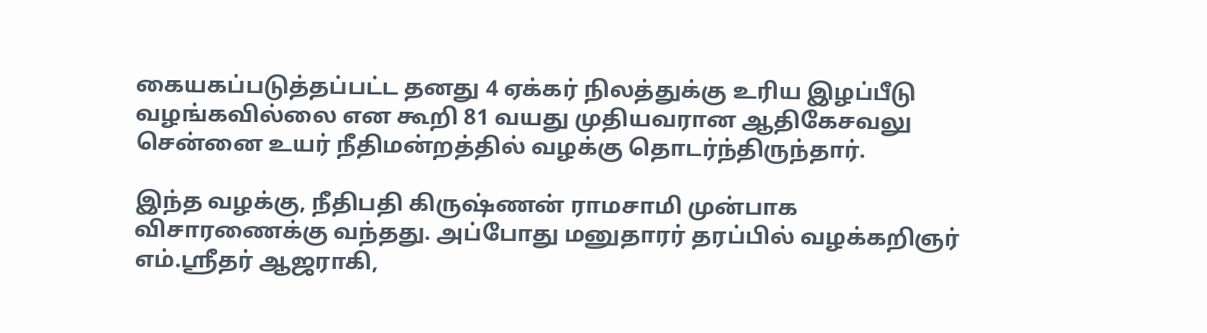கையகப்படுத்தப்பட்ட தனது 4 ஏக்கர் நிலத்துக்கு உரிய இழப்பீடு வழங்கவில்லை என கூறி 81 வயது முதியவரான ஆதிகேசவலு சென்னை உயர் நீதிமன்றத்தில் வழக்கு தொடர்ந்திருந்தார்.

இந்த வழக்கு, நீதிபதி கிருஷ்ணன் ராமசாமி முன்பாக விசாரணைக்கு வந்தது. அப்போது மனுதாரர் தரப்பில் வழக்கறிஞர் எம்.ஸ்ரீதர் ஆஜராகி,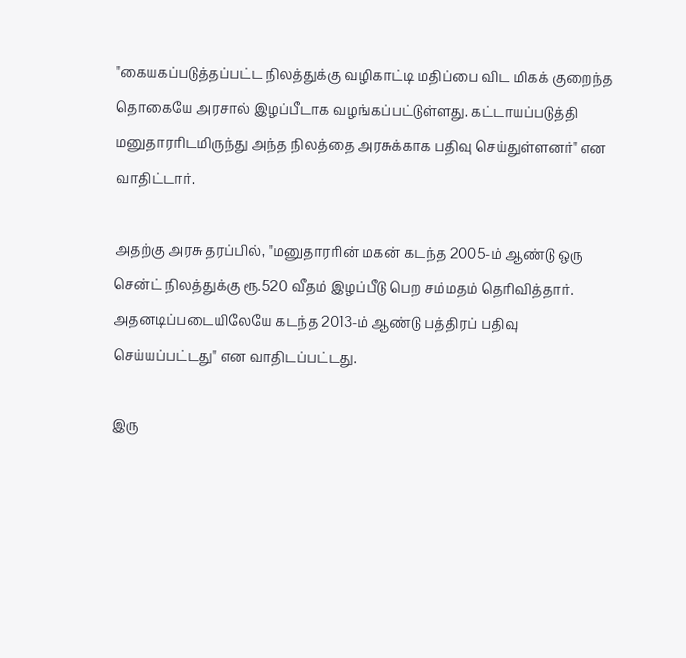"கையகப்படுத்தப்பட்ட நிலத்துக்கு வழிகாட்டி மதிப்பை விட மிகக் குறைந்த தொகையே அரசால் இழப்பீடாக வழங்கப்பட்டுள்ளது. கட்டாயப்படுத்தி மனுதாரரிடமிருந்து அந்த நிலத்தை அரசுக்காக பதிவு செய்துள்ளனர்" என வாதிட்டார்.

அதற்கு அரசு தரப்பில், "மனுதாரரின் மகன் கடந்த 2005-ம் ஆண்டு ஒரு சென்ட் நிலத்துக்கு ரூ.520 வீதம் இழப்பீடு பெற சம்மதம் தெரிவித்தார். அதனடிப்படையிலேயே கடந்த 2013-ம் ஆண்டு பத்திரப் பதிவு செய்யப்பட்டது" என வாதிடப்பட்டது.

இரு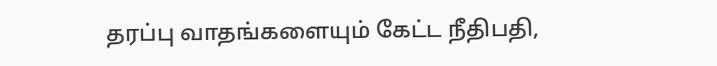தரப்பு வாதங்களையும் கேட்ட நீதிபதி,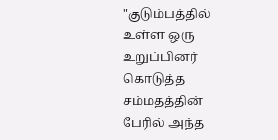"குடும்பத்தில் உள்ள ஒரு உறுப்பினர் கொடுத்த சம்மதத்தின் பேரில் அந்த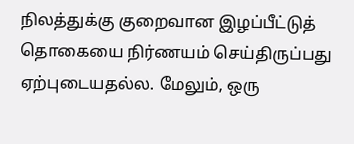நிலத்துக்கு குறைவான இழப்பீட்டுத் தொகையை நிர்ணயம் செய்திருப்பது ஏற்புடையதல்ல. மேலும், ஒரு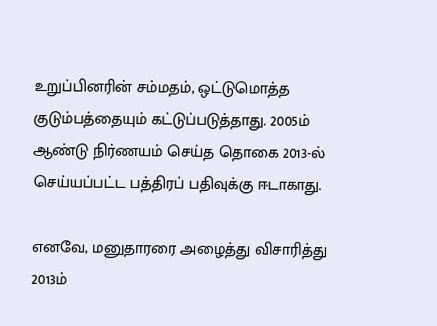உறுப்பினரின் சம்மதம், ஒட்டுமொத்த குடும்பத்தையும் கட்டுப்படுத்தாது. 2005ம் ஆண்டு நிர்ணயம் செய்த தொகை 2013-ல் செய்யப்பட்ட பத்திரப் பதிவுக்கு ஈடாகாது.

எனவே, மனுதாரரை அழைத்து விசாரித்து 2013ம்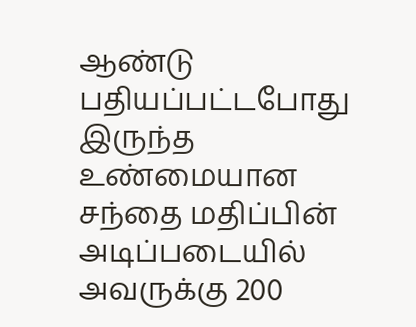ஆண்டு பதியப்பட்டபோது இருந்த உண்மையான சந்தை மதிப்பின் அடிப்படையில் அவருக்கு 200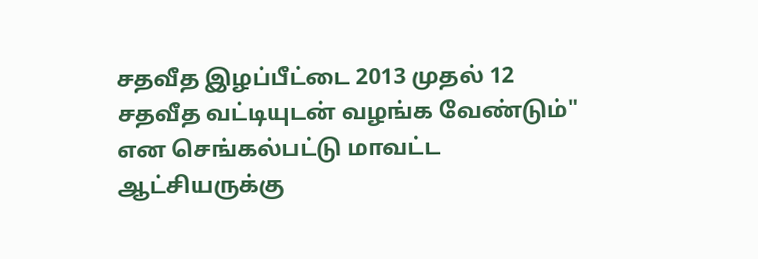சதவீத இழப்பீட்டை 2013 முதல் 12 சதவீத வட்டியுடன் வழங்க வேண்டும்" என செங்கல்பட்டு மாவட்ட ஆட்சியருக்கு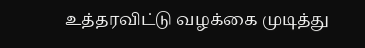உத்தரவிட்டு வழக்கை முடித்து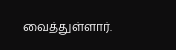வைத்துள்ளார்.